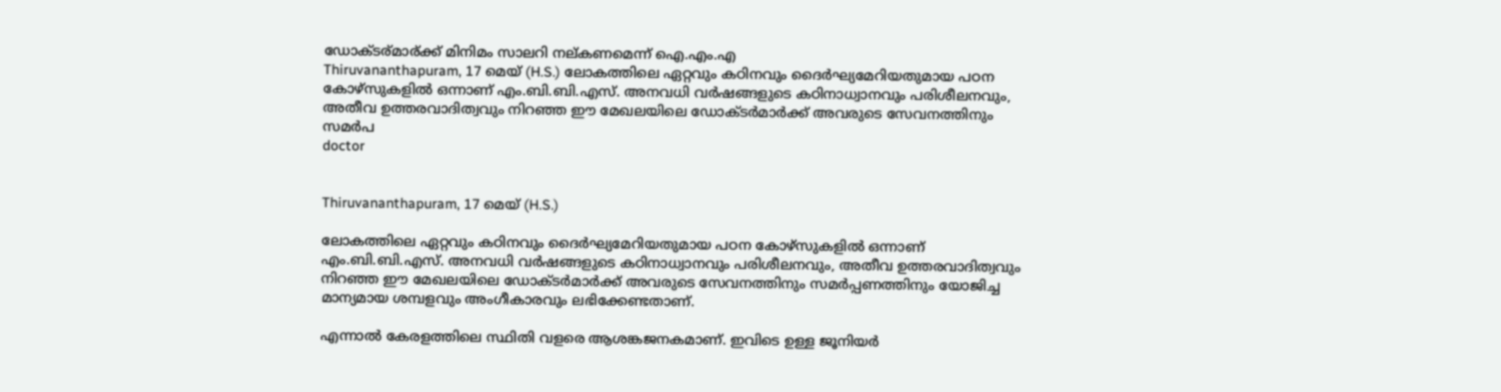ഡോക്ടര്മാര്ക്ക് മിനിമം സാലറി നല്കണമെന്ന് ഐ.എം.എ
Thiruvananthapuram, 17 മെയ് (H.S.) ലോകത്തിലെ ഏറ്റവും കഠിനവും ദൈര്‍ഘ്യമേറിയതുമായ പഠന കോഴ്സുകളില്‍ ഒന്നാണ് എം.ബി.ബി.എസ്. അനവധി വര്‍ഷങ്ങളുടെ കഠിനാധ്വാനവും പരിശീലനവും, അതീവ ഉത്തരവാദിത്വവും നിറഞ്ഞ ഈ മേഖലയിലെ ഡോക്ടര്‍മാര്‍ക്ക് അവരുടെ സേവനത്തിനും സമര്‍പ
doctor


Thiruvananthapuram, 17 മെയ് (H.S.)

ലോകത്തിലെ ഏറ്റവും കഠിനവും ദൈര്‍ഘ്യമേറിയതുമായ പഠന കോഴ്സുകളില്‍ ഒന്നാണ് എം.ബി.ബി.എസ്. അനവധി വര്‍ഷങ്ങളുടെ കഠിനാധ്വാനവും പരിശീലനവും, അതീവ ഉത്തരവാദിത്വവും നിറഞ്ഞ ഈ മേഖലയിലെ ഡോക്ടര്‍മാര്‍ക്ക് അവരുടെ സേവനത്തിനും സമര്‍പ്പണത്തിനും യോജിച്ച മാന്യമായ ശമ്പളവും അംഗീകാരവും ലഭിക്കേണ്ടതാണ്.

എന്നാല്‍ കേരളത്തിലെ സ്ഥിതി വളരെ ആശങ്കജനകമാണ്. ഇവിടെ ഉള്ള ജൂനിയര്‍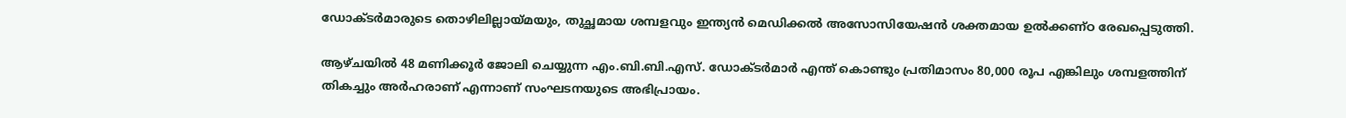ഡോക്ടര്‍മാരുടെ തൊഴിലില്ലായ്മയും, തുച്ഛമായ ശമ്പളവും ഇന്ത്യന്‍ മെഡിക്കല്‍ അസോസിയേഷന്‍ ശക്തമായ ഉല്‍ക്കണ്ഠ രേഖപ്പെടുത്തി.

ആഴ്ചയില്‍ 48 മണിക്കൂര്‍ ജോലി ചെയ്യുന്ന എം.ബി.ബി.എസ്. ഡോക്ടര്‍മാര്‍ എന്ത് കൊണ്ടും പ്രതിമാസം 80,000 രൂപ എങ്കിലും ശമ്പളത്തിന് തികച്ചും അര്‍ഹരാണ് എന്നാണ് സംഘടനയുടെ അഭിപ്രായം.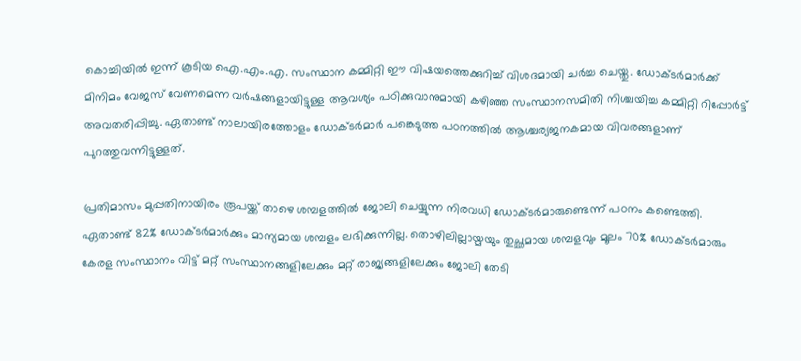കൊച്ചിയില്‍ ഇന്ന് കൂടിയ ഐ.എം.എ. സംസ്ഥാന കമ്മിറ്റി ഈ വിഷയത്തെക്കുറിച്ച് വിശദമായി ചര്‍ച്ച ചെയ്തു. ഡോക്ടര്‍മാര്‍ക്ക് മിനിമം വേജസ് വേണമെന്ന വര്‍ഷങ്ങളായിട്ടുള്ള ആവശ്യം പഠിക്കുവാനുമായി കഴിഞ്ഞ സംസ്ഥാനസമിതി നിശ്ചയിച്ച കമ്മിറ്റി റിപ്പോര്‍ട്ട് അവതരിപ്പിച്ചു. ഏതാണ്ട് നാലായിരത്തോളം ഡോക്ടര്‍മാര്‍ പങ്കെടുത്ത പഠനത്തില്‍ ആശ്ചര്യജനകമായ വിവരങ്ങളാണ് പുറത്തുവന്നിട്ടുള്ളത്.

പ്രതിമാസം മുപ്പതിനായിരം രൂപയ്ക്ക് താഴെ ശമ്പളത്തില്‍ ജോലി ചെയ്യുന്ന നിരവധി ഡോക്ടര്‍മാരുണ്ടെന്ന് പഠനം കണ്ടെത്തി. ഏതാണ്ട് 82% ഡോക്ടര്‍മാര്‍ക്കും മാന്യമായ ശമ്പളം ലഭിക്കുന്നില്ല. തൊഴിലില്ലായ്മയും തുച്ഛമായ ശമ്പളവും മൂലം 70% ഡോക്ടര്‍മാരും കേരള സംസ്ഥാനം വിട്ട് മറ്റ് സംസ്ഥാനങ്ങളിലേക്കും മറ്റ് രാജ്യങ്ങളിലേക്കും ജോലി തേടി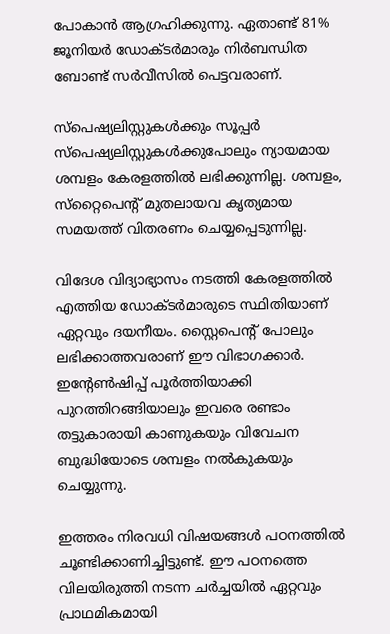പോകാന്‍ ആഗ്രഹിക്കുന്നു. ഏതാണ്ട് 81% ജൂനിയര്‍ ഡോക്ടര്‍മാരും നിര്‍ബന്ധിത ബോണ്ട് സര്‍വീസില്‍ പെട്ടവരാണ്.

സ്‌പെഷ്യലിസ്റ്റുകള്‍ക്കും സൂപ്പര്‍ സ്‌പെഷ്യലിസ്റ്റുകള്‍ക്കുപോലും ന്യായമായ ശമ്പളം കേരളത്തില്‍ ലഭിക്കുന്നില്ല. ശമ്പളം, സ്‌റ്റൈപെന്റ് മുതലായവ കൃത്യമായ സമയത്ത് വിതരണം ചെയ്യപ്പെടുന്നില്ല.

വിദേശ വിദ്യാഭ്യാസം നടത്തി കേരളത്തില്‍ എത്തിയ ഡോക്ടര്‍മാരുടെ സ്ഥിതിയാണ് ഏറ്റവും ദയനീയം. സ്റ്റൈപെന്റ് പോലും ലഭിക്കാത്തവരാണ് ഈ വിഭാഗക്കാര്‍. ഇന്റേണ്‍ഷിപ്പ് പൂര്‍ത്തിയാക്കി പുറത്തിറങ്ങിയാലും ഇവരെ രണ്ടാം തട്ടുകാരായി കാണുകയും വിവേചന ബുദ്ധിയോടെ ശമ്പളം നല്‍കുകയും ചെയ്യുന്നു.

ഇത്തരം നിരവധി വിഷയങ്ങള്‍ പഠനത്തില്‍ ചൂണ്ടിക്കാണിച്ചിട്ടുണ്ട്. ഈ പഠനത്തെ വിലയിരുത്തി നടന്ന ചര്‍ച്ചയില്‍ ഏറ്റവും പ്രാഥമികമായി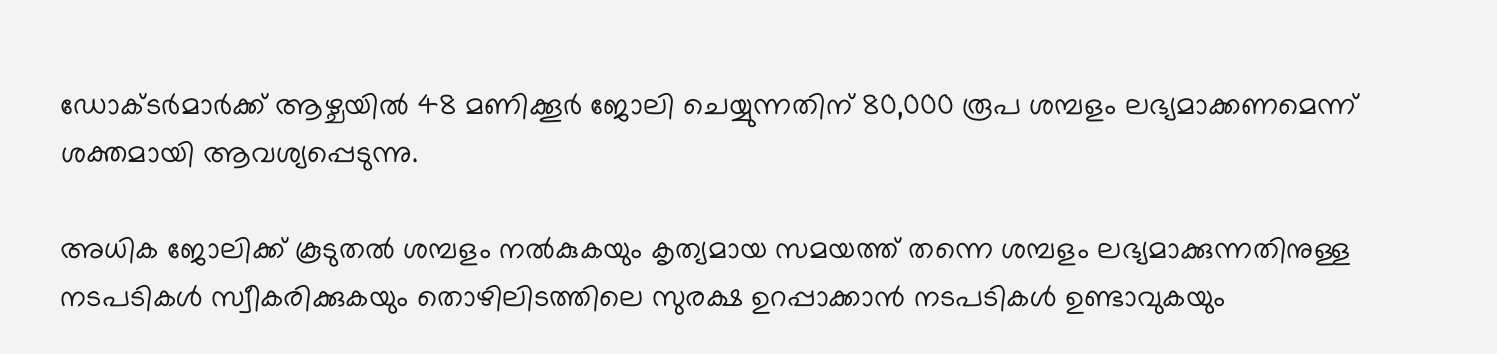ഡോക്ടര്‍മാര്‍ക്ക് ആഴ്ചയില്‍ 48 മണിക്കൂര്‍ ജോലി ചെയ്യുന്നതിന് 80,000 രൂപ ശമ്പളം ലഭ്യമാക്കണമെന്ന് ശക്തമായി ആവശ്യപ്പെടുന്നു.

അധിക ജോലിക്ക് കൂടുതല്‍ ശമ്പളം നല്‍കുകയും കൃത്യമായ സമയത്ത് തന്നെ ശമ്പളം ലഭ്യമാക്കുന്നതിനുള്ള നടപടികള്‍ സ്വീകരിക്കുകയും തൊഴിലിടത്തിലെ സുരക്ഷ ഉറപ്പാക്കാന്‍ നടപടികള്‍ ഉണ്ടാവുകയും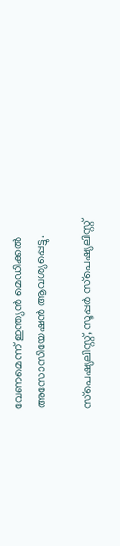വേണമെന്ന് ഇന്ത്യന്‍ മെഡിക്കല്‍ അസോസിയേഷന്‍ ആവശ്യപ്പെട്ടു.

സ്‌പെഷ്യലിസ്റ്റ്, സൂപ്പര്‍ സ്‌പെഷ്യലിസ്റ്റ്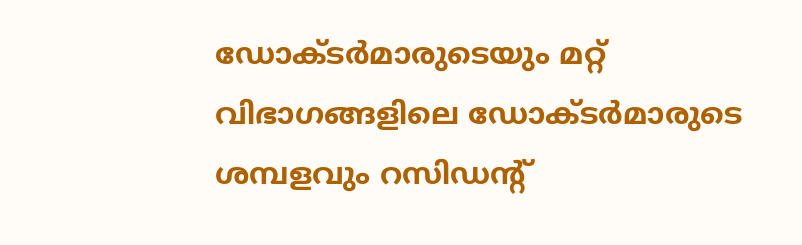ഡോക്ടര്‍മാരുടെയും മറ്റ് വിഭാഗങ്ങളിലെ ഡോക്ടര്‍മാരുടെ ശമ്പളവും റസിഡന്റ്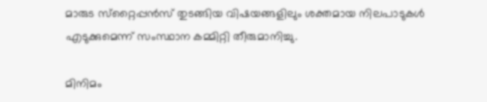മാരുട സ്‌റ്റൈപ്പന്‍സ് തുടങ്ങിയ വിഷയങ്ങളിലും ശക്തമായ നിലപാടുകള്‍ എടുക്കുമെന്ന് സംസ്ഥാന കമ്മിറ്റി തീരുമാനിച്ചു.

മിനിമം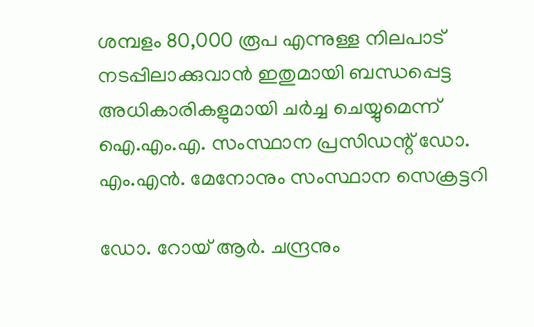ശമ്പളം 80,000 രൂപ എന്നുള്ള നിലപാട് നടപ്പിലാക്കുവാന്‍ ഇതുമായി ബന്ധപ്പെട്ട അധികാരികളുമായി ചര്‍ച്ച ചെയ്യുമെന്ന് ഐ.എം.എ. സംസ്ഥാന പ്രസിഡന്റ് ഡോ. എം.എന്‍. മേനോനും സംസ്ഥാന സെക്രട്ടറി

ഡോ. റോയ് ആര്‍. ചന്ദ്രനും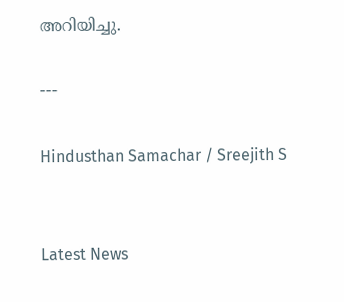അറിയിച്ചു.

---

Hindusthan Samachar / Sreejith S


Latest News